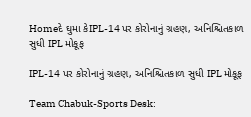Homeદે ઘુમા કેIPL-14 પર કોરોનાનું ગ્રહણ, અનિશ્ચિતકાળ સુધી IPL મોકૂફ

IPL-14 પર કોરોનાનું ગ્રહણ, અનિશ્ચિતકાળ સુધી IPL મોકૂફ

Team Chabuk-Sports Desk: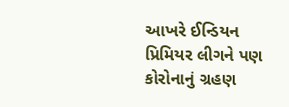આખરે ઈન્ડિયન પ્રિમિયર લીગને પણ કોરોનાનું ગ્રહણ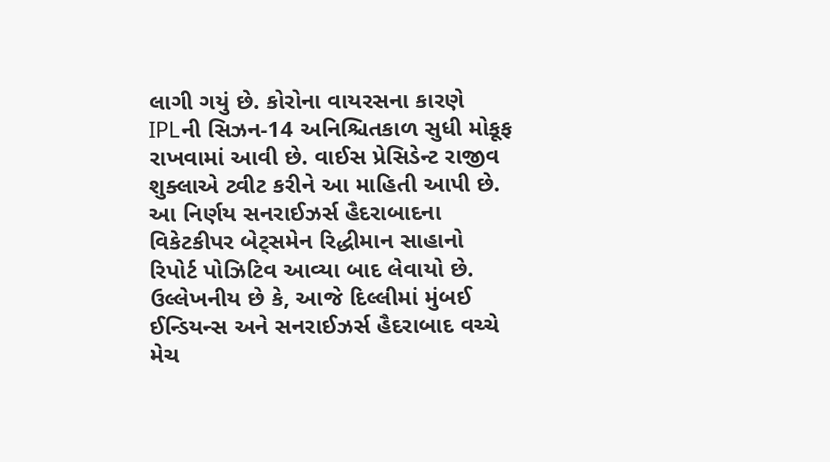લાગી ગયું છે. કોરોના વાયરસના કારણે IPLની સિઝન-14 અનિશ્ચિતકાળ સુધી મોકૂફ રાખવામાં આવી છે. વાઈસ પ્રેસિડેન્ટ રાજીવ શુક્લાએ ટ્વીટ કરીને આ માહિતી આપી છે. આ નિર્ણય સનરાઈઝર્સ હૈદરાબાદના વિકેટકીપર બેટ્સમેન રિદ્ધીમાન સાહાનો રિપોર્ટ પોઝિટિવ આવ્યા બાદ લેવાયો છે. ઉલ્લેખનીય છે કે, આજે દિલ્લીમાં મુંબઈ ઈન્ડિયન્સ અને સનરાઈઝર્સ હૈદરાબાદ વચ્ચે મેચ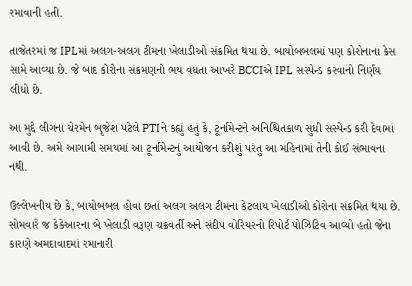રમાવાની હતી.

તાજેતરમાં જ IPLમાં અલગ-અલગ ટીમના ખેલાડીઓ સંક્રમિત થયા છે. બાયોબબલમાં પણ કોરોનાના કેસ સામે આવ્યા છે. જે બાદ કોરોના સંક્રમણનો ભય વધતા આખરે BCCIએ IPL સસ્પેન્ડ કરવાનો નિર્ણય લીધો છે.

આ મુદ્દે લીગના ચેરમેન બૃજેશ પટેલે PTIને કહ્યું હતું કે, ટૂર્નામેન્ટને અનિશ્ચિતકાળ સુધી સસ્પેન્ડ કરી દેવામાં આવી છે. અમે આગામી સમયમાં આ ટૂર્નામેન્ટનું આયોજન કરીશું પરંતુ આ મહિનામાં તેની કોઈ સંભાવના નથી.

ઉલ્લેખનીય છે કે, બાયોબબલ હોવા છતાં અલગ અલગ ટીમના કેટલાય ખેલાડીઓ કોરોના સંક્રમિત થયા છે. સોમવારે જ કેકેઆરના બે ખેલાડી વરૂણ ચક્રવર્તી અને સંદીપ વોરિયરનો રિપોર્ટ પોઝિટિવ આવ્યો હતો જેના કારણે અમદાવાદમાં રમાનારી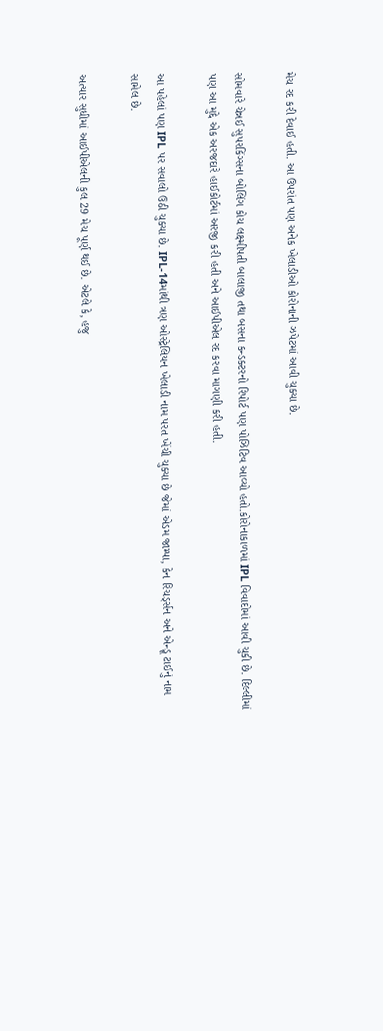મેચ રદ કરી દેવાઈ હતી. આ ઉપરાંત પણ અનેક ખેલાડીઓ કોરોનાની ઝપેટમાં આવી ચુક્યા છે.

સોમવારે ચેન્નઈ સુપરકિંગ્સના બોલિંગ કોચ લક્ષ્મીપતી બાલાજી તથા બસના કન્ડક્ટરનો રિપોર્ટ પણ પોઝિટિવ આવ્યો હતો.કોરોનાકાળમાં IPL વિવાદોમાં આવી ચુકી છે. દિલ્લીમાં પણ આ મુદ્દે એક અરજદારે હાઈકોર્ટમાં અરજી કરી હતી અને આઈપીએલ રદ કરવા માગણી કરી હતી.

આ પહેલાં પણ IPL પર સવાલો ઉઠી ચુક્યા છે. IPL-14માંથી ત્રણ ઓસ્ટ્રેલિયન ખેલાડી નામ પરત ખેંચી ચુક્યા છે જેમાં એડમ જામ્પા, કેન રિચર્ડ્સન અને એન્ડ્રૂ ટાઈનું નામ સામેલ છે.

અત્યાર સુધીમાં આઈપીએલની કુલ 29 મેચ પૂર્ણ થઈ છે. એટલે કે, હજુ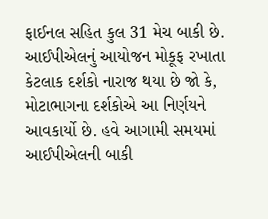ફાઈનલ સહિત કુલ 31 મેચ બાકી છે. આઈપીએલનું આયોજન મોકૂફ રખાતા કેટલાક દર્શકો નારાજ થયા છે જો કે, મોટાભાગના દર્શકોએ આ નિર્ણયને આવકાર્યો છે. હવે આગામી સમયમાં આઈપીએલની બાકી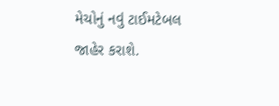મેચોનું નવું ટાઈમટેબલ જાહેર કરાશે.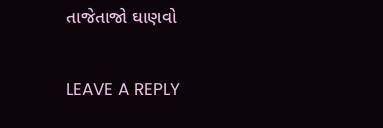તાજેતાજો ઘાણવો

LEAVE A REPLY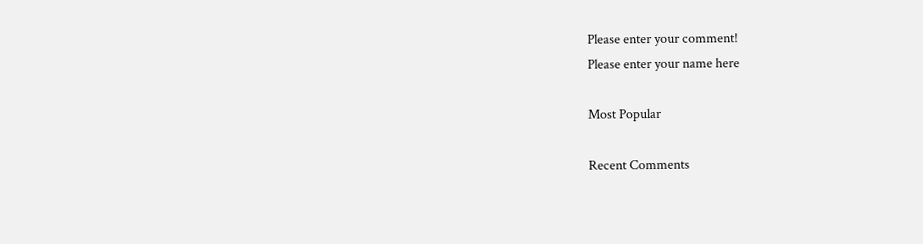Please enter your comment!
Please enter your name here

Most Popular

Recent Comments